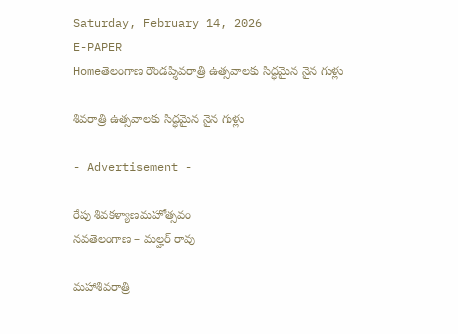Saturday, February 14, 2026
E-PAPER
Homeతెలంగాణ రౌండప్శివరాత్రి ఉత్సవాలకు సిద్ధమైన నైన గుళ్లు

శివరాత్రి ఉత్సవాలకు సిద్ధమైన నైన గుళ్లు

- Advertisement -

రేపు శివకళ్యాణమహోత్సవం
నవతెలంగాణ – మల్హర్ రావు

మహాశివరాత్రి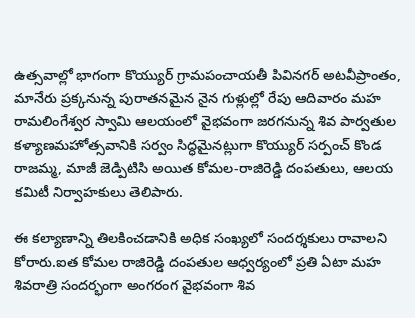ఉత్సవాల్లో భాగంగా కొయ్యుర్ గ్రామపంచాయతీ పివినగర్ అటవీప్రాంతం, మానేరు ప్రక్కనున్న పురాతనమైన నైన గుళ్లుల్లో రేపు ఆదివారం మహ రామలింగేశ్వర స్వామి ఆలయంలో వైభవంగా జరగనున్న శివ పార్వతుల కళ్యాణమహోత్సవానికి సర్వం సిద్ధమైనట్లుగా కొయ్యుర్ సర్పంచ్ కొండ రాజమ్మ, మాజీ జెడ్పిటిసి అయిత కోమల-రాజిరెడ్డి దంపతులు, ఆలయ కమిటీ నిర్వాహకులు తెలిపారు.

ఈ కల్యాణాన్ని తిలకించడానికి అధిక సంఖ్యలో సందర్శకులు రావాలని కోరారు.ఐత కోమల రాజిరెడ్డి దంపతుల ఆధ్వర్యంలో ప్రతి ఏటా మహ శివరాత్రి సందర్భంగా అంగరంగ వైభవంగా శివ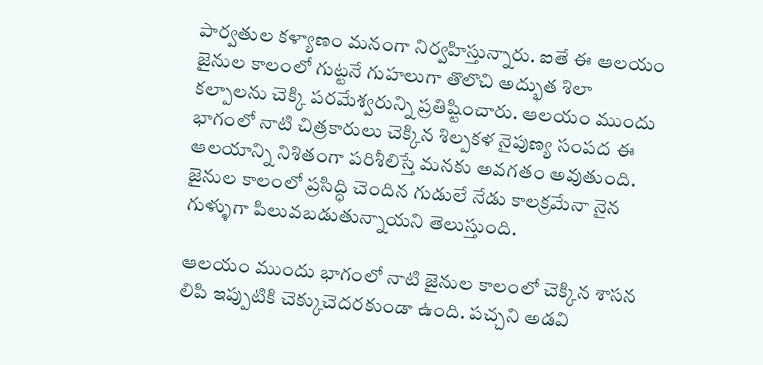పార్వతుల కళ్యాణం మనంగా నిర్వహిస్తున్నారు. ఐతే ఈ ఆలయం జైనుల కాలంలో గుట్టనే గుహలుగా తొలొచి అద్భుత శిలా కల్పాలను చెక్కి పరమేశ్వరున్ని ప్రతిష్టించారు. ఆలయం ముందు భాగంలో నాటి చిత్రకారులు చెక్కిన శిల్పకళ నైపుణ్య సంపద ఈ ఆలయాన్ని నిశితంగా పరిశీలిస్తే మనకు అవగతం అవుతుంది. జైనుల కాలంలో ప్రసిద్ధి చెందిన గుడులే నేడు కాలక్రమేనా నైన గుళ్ళుగా పిలువబడుతున్నాయని తెలుస్తుంది.

ఆలయం ముందు భాగంలో నాటి జైనుల కాలంలో చెక్కిన శాసన లిపి ఇప్పుటికి చెక్కుచెదరకుండా ఉంది. పచ్చని అడవి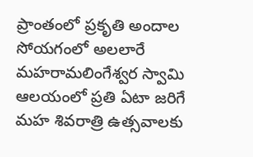ప్రాంతంలో ప్రకృతి అందాల సోయగంలో అలలారే మహరామలింగేశ్వర స్వామి ఆలయంలో ప్రతి ఏటా జరిగే మహ శివరాత్రి ఉత్సవాలకు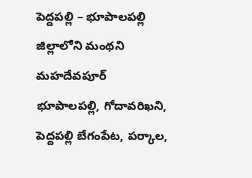పెద్దపల్లి – భూపాలపల్లి జిల్లాలోని మంథని మహదేవపూర్ భూపాలపల్లి, గోదావరిఖని, పెద్దపల్లి బేగంపేట, పర్కాల,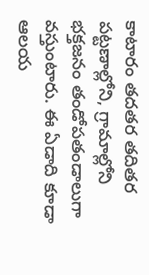కాటారం తదతర తదితర పట్టణాల్లోని, గ్రామాల్లోని భక్తజనం తండోపతండాలుగా వస్తుంటారు. ఈ ఏడాది కూడా ఆలయ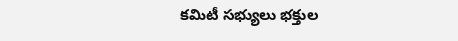కమిటీ సభ్యులు భక్తుల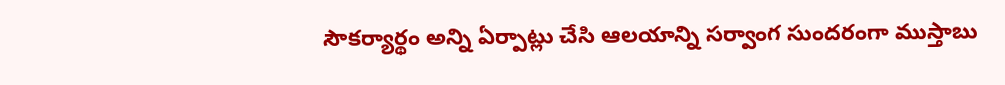సౌకర్యార్థం అన్ని ఏర్పాట్లు చేసి ఆలయాన్ని సర్వాంగ సుందరంగా ముస్తాబు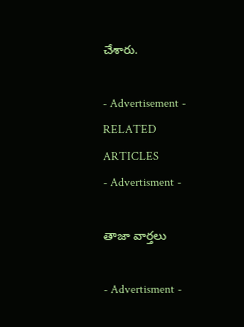చేశారు.

- Advertisement -
RELATED ARTICLES
- Advertisment -

తాజా వార్తలు

- Advertisment -